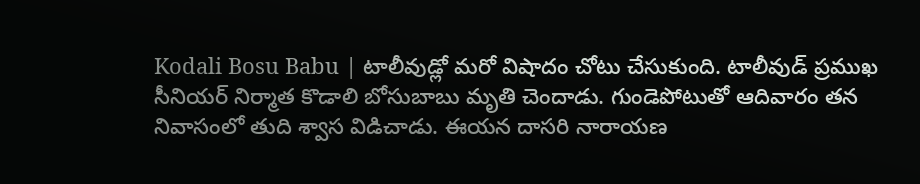Kodali Bosu Babu | టాలీవుడ్లో మరో విషాదం చోటు చేసుకుంది. టాలీవుడ్ ప్రముఖ సీనియర్ నిర్మాత కొడాలి బోసుబాబు మృతి చెందాడు. గుండెపోటుతో ఆదివారం తన నివాసంలో తుది శ్వాస విడిచాడు. ఈయన దాసరి నారాయణ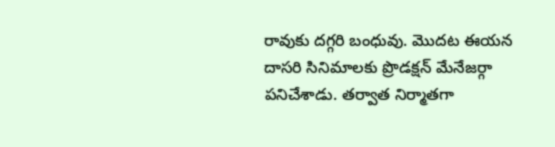రావుకు దగ్గరి బంధువు. మొదట ఈయన దాసరి సినిమాలకు ప్రొడక్షన్ మేనేజర్గా పనిచేశాడు. తర్వాత నిర్మాతగా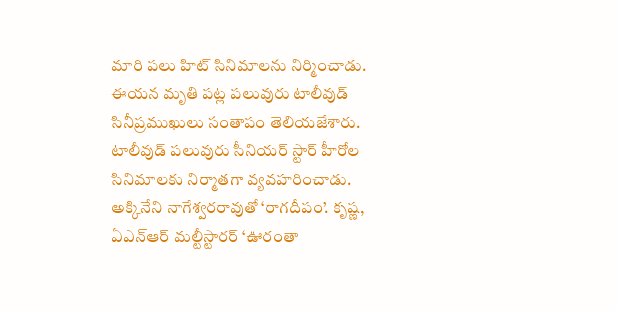మారి పలు హిట్ సినిమాలను నిర్మించాడు. ఈయన మృతి పట్ల పలువురు టాలీవుడ్ సినీప్రముఖులు సంతాపం తెలియజేశారు.
టాలీవుడ్ పలువురు సీనియర్ స్టార్ హీరోల సినిమాలకు నిర్మాతగా వ్యవహరించాడు. అక్కినేని నాగేశ్వరరావుతో ‘రాగదీపం’. కృష్ణ, ఏఎన్ఆర్ మల్టీస్టారర్ ‘ఊరంతా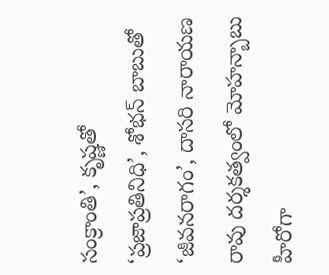సంక్రాంతి’, కృష్ణతో ‘ప్రజాప్రతినిధి’, శోభన్ బాబుతో ‘జీవనరాగం’, దాసరి నారాయణ రావు దర్శకత్వంలో మోహన్బాబు హీరోగా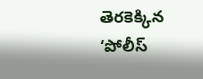తెరకెక్కిన ‘పోలీస్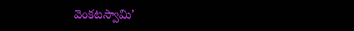వెంకటస్వామి’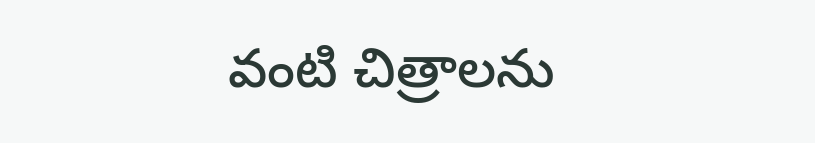వంటి చిత్రాలను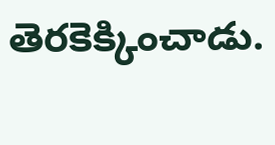తెరకెక్కించాడు.